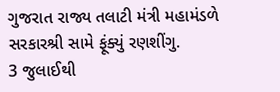ગુજરાત રાજ્ય તલાટી મંત્રી મહામંડળે સરકારશ્રી સામે ફૂંક્યું રણશીંગુ.
3 જુલાઈથી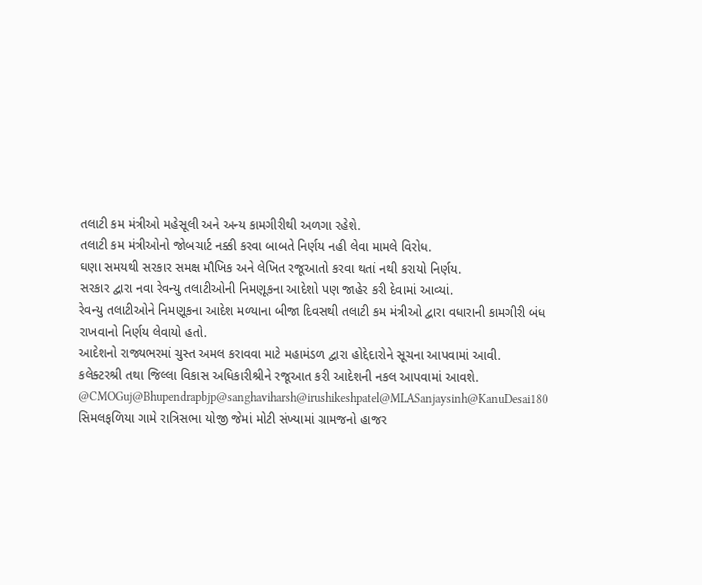તલાટી કમ મંત્રીઓ મહેસૂલી અને અન્ય કામગીરીથી અળગા રહેશે.
તલાટી કમ મંત્રીઓનો જોબચાર્ટ નક્કી કરવા બાબતે નિર્ણય નહી લેવા મામલે વિરોધ.
ઘણા સમયથી સરકાર સમક્ષ મૌખિક અને લેખિત રજૂઆતો કરવા થતાં નથી કરાયો નિર્ણય.
સરકાર દ્વારા નવા રેવન્યુ તલાટીઓની નિમણૂકના આદેશો પણ જાહેર કરી દેવામાં આવ્યાં.
રેવન્યુ તલાટીઓને નિમણૂકના આદેશ મળ્યાના બીજા દિવસથી તલાટી કમ મંત્રીઓ દ્વારા વધારાની કામગીરી બંધ રાખવાનો નિર્ણય લેવાયો હતો.
આદેશનો રાજ્યભરમાં ચુસ્ત અમલ કરાવવા માટે મહામંડળ દ્વારા હોદ્દેદારોને સૂચના આપવામાં આવી.
કલેક્ટરશ્રી તથા જિલ્લા વિકાસ અધિકારીશ્રીને રજૂઆત કરી આદેશની નકલ આપવામાં આવશે.
@CMOGuj@Bhupendrapbjp@sanghaviharsh@irushikeshpatel@MLASanjaysinh@KanuDesai180
સિમલફળિયા ગામે રાત્રિસભા યોજી જેમાં મોટી સંખ્યામાં ગ્રામજનો હાજર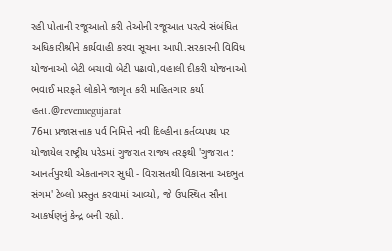રહી પોતાની રજૂઆતો કરી તેઓની રજૂઆત પરત્વે સંબંધિત અધિકારીશ્રીને કાર્યવાહી કરવા સૂચના આપી.સરકારની વિવિધ યોજનાઓ બેટી બચાવો બેટી પઢાવો,વહાલી દીકરી યોજનાઓ ભવાઈ મારફતે લોકોને જાગૃત કરી માહિતગાર કર્યા હતા.@revenuegujarat
76મા પ્રજાસત્તાક પર્વ નિમિત્તે નવી દિલ્હીના કર્તવ્યપથ પર યોજાયેલ રાષ્ટ્રીય પરેડમાં ગુજરાત રાજ્ય તરફથી 'ગુજરાત : આનર્તપુરથી એકતાનગર સુધી - વિરાસતથી વિકાસના અદભુત સંગમ' ટેબ્લો પ્રસ્તુત કરવામાં આવ્યો, જે ઉપસ્થિત સૌના આકર્ષણનું કેન્દ્ર બની રહ્યો.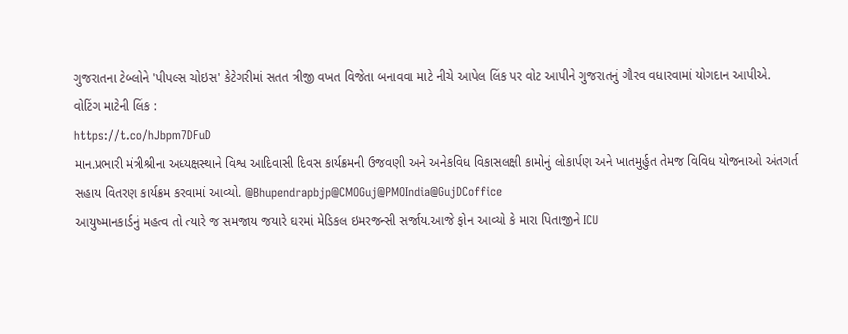ગુજરાતના ટેબ્લોને 'પીપલ્સ ચોઇસ' કેટેગરીમાં સતત ત્રીજી વખત વિજેતા બનાવવા માટે નીચે આપેલ લિંક પર વોટ આપીને ગુજરાતનું ગૌરવ વધારવામાં યોગદાન આપીએ.
વોટિંગ માટેની લિંક :
https://t.co/hJbpm7DFuD
માન.પ્રભારી મંત્રીશ્રીના અધ્યક્ષસ્થાને વિશ્વ આદિવાસી દિવસ કાર્યક્રમની ઉજવણી અને અનેકવિધ વિકાસલક્ષી કામોનું લોકાર્પણ અને ખાતમુર્હુત તેમજ વિવિધ યોજનાઓ અંતગર્ત સહાય વિતરણ કાર્યક્રમ કરવામાં આવ્યો. @Bhupendrapbjp@CMOGuj@PMOIndia@GujDCoffice
આયુષ્માનકાર્ડનું મહત્વ તો ત્યારે જ સમજાય જયારે ઘરમાં મેડિકલ ઇમરજન્સી સર્જાય.આજે ફોન આવ્યો કે મારા પિતાજીને ICU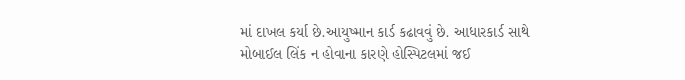માં દાખલ કર્યા છે.આયુષ્માન કાર્ડ કઢાવવું છે. આધારકાર્ડ સાથે મોબાઈલ લિંક ન હોવાના કારણે હોસ્પિટલમાં જઈ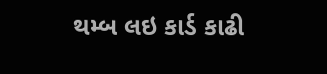થમ્બ લઇ કાર્ડ કાઢી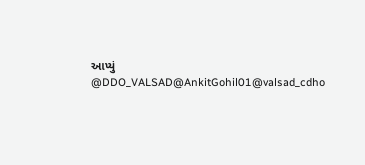આપ્યું
@DDO_VALSAD@AnkitGohil01@valsad_cdho